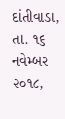દાંતીવાડા, તા. ૧૬ નવેમ્બર ૨૦૧૮,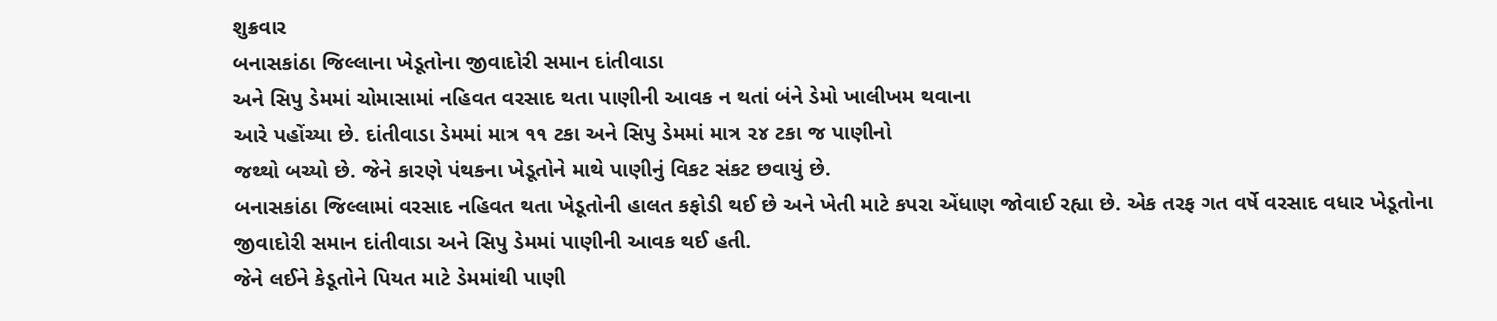શુક્રવાર
બનાસકાંઠા જિલ્લાના ખેડૂતોના જીવાદોરી સમાન દાંતીવાડા
અને સિપુ ડેમમાં ચોમાસામાં નહિવત વરસાદ થતા પાણીની આવક ન થતાં બંને ડેમો ખાલીખમ થવાના
આરે પહોંચ્યા છે. દાંતીવાડા ડેમમાં માત્ર ૧૧ ટકા અને સિપુ ડેમમાં માત્ર ૨૪ ટકા જ પાણીનો
જથ્થો બચ્યો છે. જેને કારણે પંથકના ખેડૂતોને માથે પાણીનું વિકટ સંકટ છવાયું છે.
બનાસકાંઠા જિલ્લામાં વરસાદ નહિવત થતા ખેડૂતોની હાલત કફોડી થઈ છે અને ખેતી માટે કપરા એંધાણ જોવાઈ રહ્યા છે. એક તરફ ગત વર્ષે વરસાદ વધાર ખેડૂતોના જીવાદોરી સમાન દાંતીવાડા અને સિપુ ડેમમાં પાણીની આવક થઈ હતી.
જેને લઈને કેડૂતોને પિયત માટે ડેમમાંથી પાણી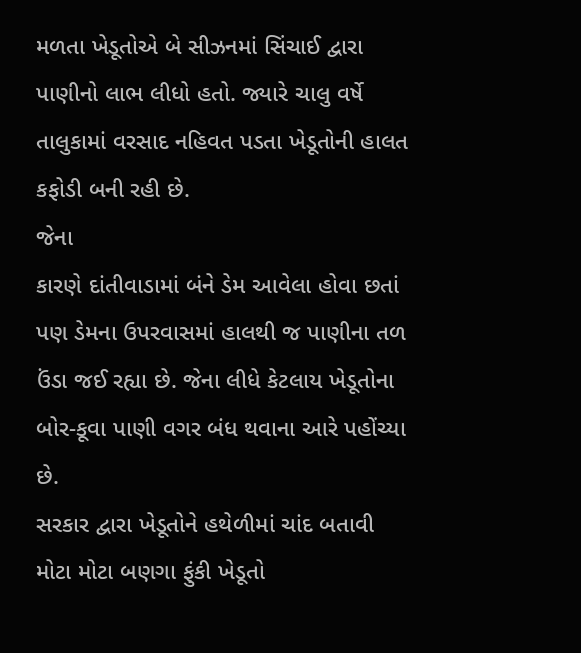મળતા ખેડૂતોએ બે સીઝનમાં સિંચાઈ દ્વારા પાણીનો લાભ લીધો હતો. જ્યારે ચાલુ વર્ષે તાલુકામાં વરસાદ નહિવત પડતા ખેડૂતોની હાલત કફોડી બની રહી છે.
જેના
કારણે દાંતીવાડામાં બંને ડેમ આવેલા હોવા છતાં પણ ડેમના ઉપરવાસમાં હાલથી જ પાણીના તળ
ઉંડા જઈ રહ્યા છે. જેના લીધે કેટલાય ખેડૂતોના બોર-કૂવા પાણી વગર બંધ થવાના આરે પહોંચ્યા
છે.
સરકાર દ્વારા ખેડૂતોને હથેળીમાં ચાંદ બતાવી મોટા મોટા બણગા ફુંકી ખેડૂતો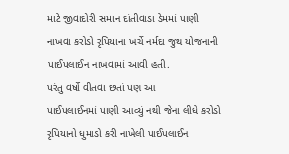માટે જીવાદોરી સમાન દાંતીવાડા ડેમમાં પાણી નાખવા કરોડો રૃપિયાના ખર્ચે નર્મદા જુથ યોજનાની પાઈપલાઈન નાખવામાં આવી હતી.
પરંતુ વર્ષો વીતવા છતાં પણ આ
પાઈપલાઈનમાં પાણી આવ્યું નથી જેના લીધે કરોડો રૃપિયાનો ધુમાડો કરી નાખેલી પાઈપલાઈન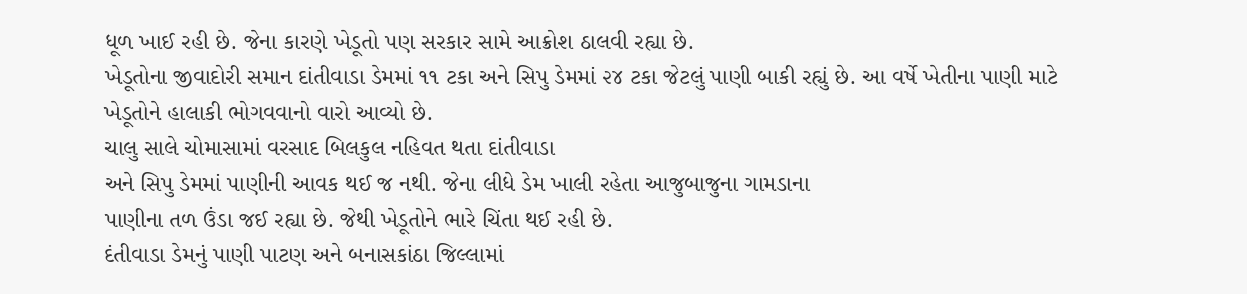ધૂળ ખાઈ રહી છે. જેના કારણે ખેડૂતો પણ સરકાર સામે આક્રોશ ઠાલવી રહ્યા છે.
ખેડૂતોના જીવાદોરી સમાન દાંતીવાડા ડેમમાં ૧૧ ટકા અને સિપુ ડેમમાં ૨૪ ટકા જેટલું પાણી બાકી રહ્યું છે. આ વર્ષે ખેતીના પાણી માટે ખેડૂતોને હાલાકી ભોગવવાનો વારો આવ્યો છે.
ચાલુ સાલે ચોમાસામાં વરસાદ બિલકુલ નહિવત થતા દાંતીવાડા
અને સિપુ ડેમમાં પાણીની આવક થઈ જ નથી. જેના લીધે ડેમ ખાલી રહેતા આજુબાજુના ગામડાના
પાણીના તળ ઉંડા જઈ રહ્યા છે. જેથી ખેડૂતોને ભારે ચિંતા થઈ રહી છે.
દંતીવાડા ડેમનું પાણી પાટણ અને બનાસકાંઠા જિલ્લામાં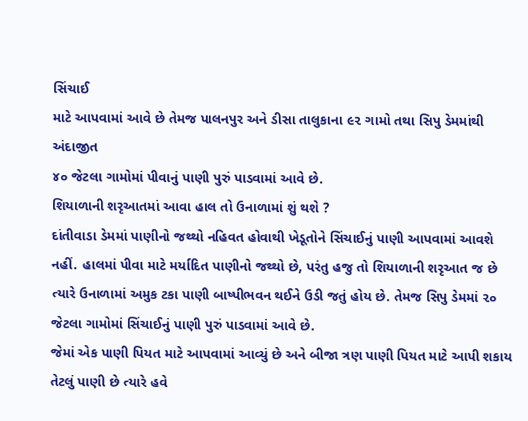સિંચાઈ
માટે આપવામાં આવે છે તેમજ પાલનપુર અને ડીસા તાલુકાના ૯૨ ગામો તથા સિપુ ડેમમાંથી અંદાજીત
૪૦ જેટલા ગામોમાં પીવાનું પાણી પુરું પાડવામાં આવે છે.
શિયાળાની શરૃઆતમાં આવા હાલ તો ઉનાળામાં શું થશે ?
દાંતીવાડા ડેમમાં પાણીનો જથ્થો નહિવત હોવાથી ખેડૂતોને સિંચાઈનું પાણી આપવામાં આવશે નહીં. હાલમાં પીવા માટે મર્યાદિત પાણીનો જથ્થો છે, પરંતુ હજુ તો શિયાળાની શરૃઆત જ છે ત્યારે ઉનાળામાં અમુક ટકા પાણી બાષ્પીભવન થઈને ઉડી જતું હોય છે. તેમજ સિપુ ડેમમાં ૨૦ જેટલા ગામોમાં સિંચાઈનું પાણી પુરું પાડવામાં આવે છે.
જેમાં એક પાણી પિયત માટે આપવામાં આવ્યું છે અને બીજા ત્રણ પાણી પિયત માટે આપી શકાય
તેટલું પાણી છે ત્યારે હવે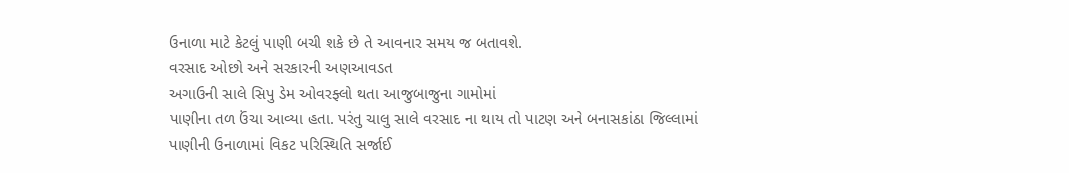ઉનાળા માટે કેટલું પાણી બચી શકે છે તે આવનાર સમય જ બતાવશે.
વરસાદ ઓછો અને સરકારની અણઆવડત
અગાઉની સાલે સિપુ ડેમ ઓવરફ્લો થતા આજુબાજુના ગામોમાં
પાણીના તળ ઉંચા આવ્યા હતા. પરંતુ ચાલુ સાલે વરસાદ ના થાય તો પાટણ અને બનાસકાંઠા જિલ્લામાં
પાણીની ઉનાળામાં વિકટ પરિસ્થિતિ સર્જાઈ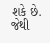શકે છે. જેથી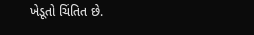ખેડૂતો ચિંતિત છે.